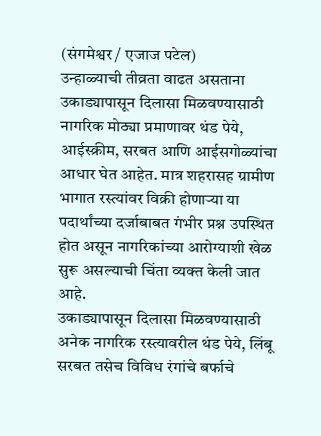(संगमेश्वर / एजाज पटेल)
उन्हाळ्याची तीव्रता वाढत असताना उकाड्यापासून दिलासा मिळवण्यासाठी नागरिक मोठ्या प्रमाणावर थंड पेये, आईस्क्रीम, सरबत आणि आईसगोळ्यांचा आधार घेत आहेत. मात्र शहरासह ग्रामीण भागात रस्त्यांवर विक्री होणाऱ्या या पदार्थांच्या दर्जाबाबत गंभीर प्रश्न उपस्थित होत असून नागरिकांच्या आरोग्याशी खेळ सुरू असल्याची चिंता व्यक्त केली जात आहे.
उकाड्यापासून दिलासा मिळवण्यासाठी अनेक नागरिक रस्त्यावरील थंड पेये, लिंबू सरबत तसेच विविध रंगांचे बर्फाचे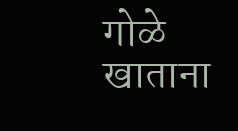गोळे खाताना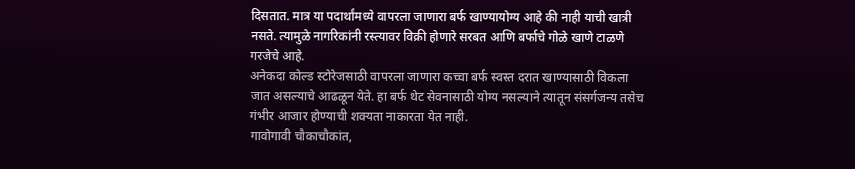दिसतात. मात्र या पदार्थांमध्ये वापरला जाणारा बर्फ खाण्यायोग्य आहे की नाही याची खात्री नसते. त्यामुळे नागरिकांनी रस्त्यावर विक्री होणारे सरबत आणि बर्फाचे गोळे खाणे टाळणे गरजेचे आहे.
अनेकदा कोल्ड स्टोरेजसाठी वापरला जाणारा कच्चा बर्फ स्वस्त दरात खाण्यासाठी विकला जात असल्याचे आढळून येते. हा बर्फ थेट सेवनासाठी योग्य नसल्याने त्यातून संसर्गजन्य तसेच गंभीर आजार होण्याची शक्यता नाकारता येत नाही.
गावोगावी चौकाचौकांत,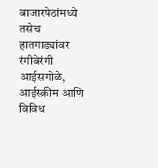बाजारपेठांमध्ये तसेच हातगाड्यांवर रंगीबेरंगी आईसगोळे, आईस्क्रीम आणि विविध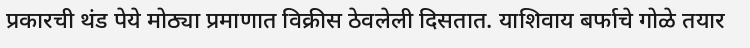प्रकारची थंड पेये मोठ्या प्रमाणात विक्रीस ठेवलेली दिसतात. याशिवाय बर्फाचे गोळे तयार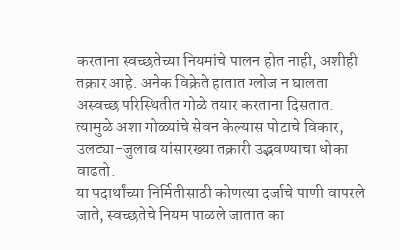करताना स्वच्छतेच्या नियमांचे पालन होत नाही, अशीही तक्रार आहे. अनेक विक्रेते हातात ग्लोज न घालता अस्वच्छ परिस्थितीत गोळे तयार करताना दिसतात. त्यामुळे अशा गोळ्यांचे सेवन केल्यास पोटाचे विकार, उलट्या-जुलाब यांसारख्या तक्रारी उद्भवण्याचा धोका वाढतो.
या पदार्थांच्या निर्मितीसाठी कोणत्या दर्जाचे पाणी वापरले जाते, स्वच्छतेचे नियम पाळले जातात का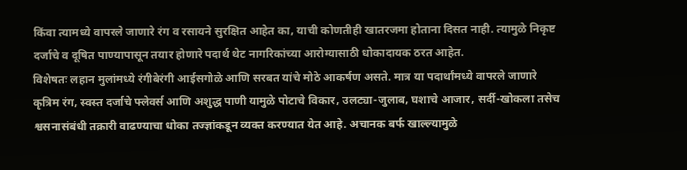किंवा त्यामध्ये वापरले जाणारे रंग व रसायने सुरक्षित आहेत का, याची कोणतीही खातरजमा होताना दिसत नाही. त्यामुळे निकृष्ट दर्जाचे व दूषित पाण्यापासून तयार होणारे पदार्थ थेट नागरिकांच्या आरोग्यासाठी धोकादायक ठरत आहेत.
विशेषतः लहान मुलांमध्ये रंगीबेरंगी आईसगोळे आणि सरबत यांचे मोठे आकर्षण असते. मात्र या पदार्थांमध्ये वापरले जाणारे कृत्रिम रंग, स्वस्त दर्जाचे फ्लेवर्स आणि अशुद्ध पाणी यामुळे पोटाचे विकार, उलट्या-जुलाब, घशाचे आजार, सर्दी-खोकला तसेच श्वसनासंबंधी तक्रारी वाढण्याचा धोका तज्ज्ञांकडून व्यक्त करण्यात येत आहे. अचानक बर्फ खाल्ल्यामुळे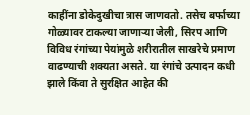काहींना डोकेदुखीचा त्रास जाणवतो. तसेच बर्फाच्या गोळ्यावर टाकल्या जाणाऱ्या जेली, सिरप आणि विविध रंगांच्या पेयांमुळे शरीरातील साखरेचे प्रमाण वाढण्याची शक्यता असते. या रंगांचे उत्पादन कधी झाले किंवा ते सुरक्षित आहेत की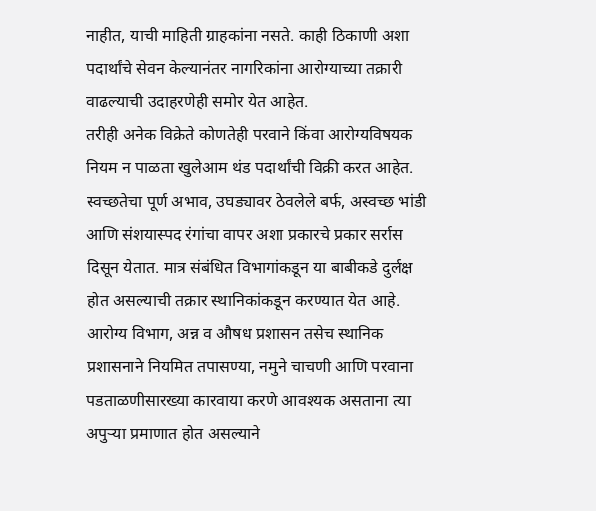नाहीत, याची माहिती ग्राहकांना नसते. काही ठिकाणी अशा पदार्थांचे सेवन केल्यानंतर नागरिकांना आरोग्याच्या तक्रारी वाढल्याची उदाहरणेही समोर येत आहेत.
तरीही अनेक विक्रेते कोणतेही परवाने किंवा आरोग्यविषयक नियम न पाळता खुलेआम थंड पदार्थांची विक्री करत आहेत. स्वच्छतेचा पूर्ण अभाव, उघड्यावर ठेवलेले बर्फ, अस्वच्छ भांडी आणि संशयास्पद रंगांचा वापर अशा प्रकारचे प्रकार सर्रास दिसून येतात. मात्र संबंधित विभागांकडून या बाबीकडे दुर्लक्ष होत असल्याची तक्रार स्थानिकांकडून करण्यात येत आहे.
आरोग्य विभाग, अन्न व औषध प्रशासन तसेच स्थानिक प्रशासनाने नियमित तपासण्या, नमुने चाचणी आणि परवाना पडताळणीसारख्या कारवाया करणे आवश्यक असताना त्या अपुऱ्या प्रमाणात होत असल्याने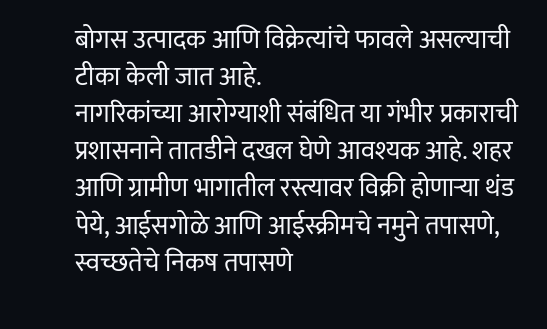बोगस उत्पादक आणि विक्रेत्यांचे फावले असल्याची टीका केली जात आहे.
नागरिकांच्या आरोग्याशी संबंधित या गंभीर प्रकाराची प्रशासनाने तातडीने दखल घेणे आवश्यक आहे. शहर आणि ग्रामीण भागातील रस्त्यावर विक्री होणाऱ्या थंड पेये, आईसगोळे आणि आईस्क्रीमचे नमुने तपासणे, स्वच्छतेचे निकष तपासणे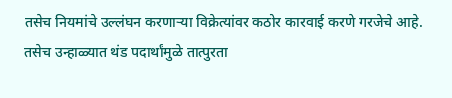तसेच नियमांचे उल्लंघन करणाऱ्या विक्रेत्यांवर कठोर कारवाई करणे गरजेचे आहे. तसेच उन्हाळ्यात थंड पदार्थांमुळे तात्पुरता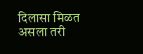दिलासा मिळत असला तरी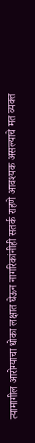त्यामागील आरोग्याचा धोका लक्षात घेऊन नागरिकांनीही सतर्क राहणे आवश्यक असल्याचे मत व्यक्त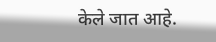केले जात आहे.